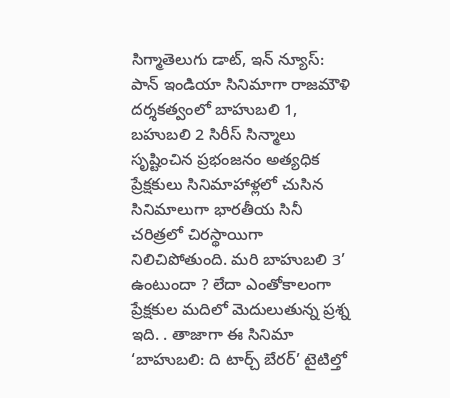సిగ్మాతెలుగు డాట్, ఇన్ న్యూస్: పాన్ ఇండియా సినిమాగా రాజమౌళి దర్శకత్వంలో బాహుబలి 1, బహుబలి 2 సిరీస్ సిన్మాలు సృష్టించిన ప్రభంజనం అత్యధిక ప్రేక్షకులు సినిమాహాళ్లలో చుసిన సినిమాలుగా భారతీయ సినీ చరిత్రలో చిరస్థాయిగా నిలిచిపోతుంది. మరి బాహుబలి 3’ ఉంటుందా ? లేదా ఎంతోకాలంగా ప్రేక్షకుల మదిలో మెదులుతున్న ప్రశ్న ఇది. . తాజాగా ఈ సినిమా ‘బాహుబలి: ది టార్చ్ బేరర్’ టైటిల్తో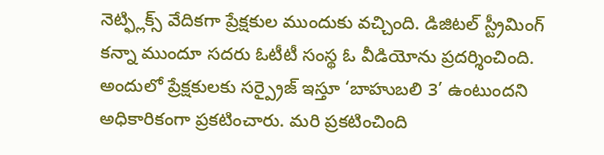నెట్ఫ్లిక్స్ వేదికగా ప్రేక్షకుల ముందుకు వచ్చింది. డిజిటల్ స్ట్రీమింగ్ కన్నా ముందూ సదరు ఓటీటీ సంస్థ ఓ వీడియోను ప్రదర్శించింది. అందులో ప్రేక్షకులకు సర్ప్రైజ్ ఇస్తూ ‘బాహుబలి 3’ ఉంటుందని అధికారికంగా ప్రకటించారు. మరి ప్రకటించింది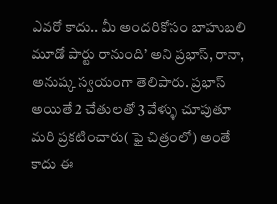ఎవరో కాదు.. మీ అందరికోసం బాహుబలి మూడో పార్టు రానుంది’ అని ప్రభాస్, రానా, అనుష్క స్వయంగా తెలిపారు. ప్రభాస్ అయితే 2 చేతులతో 3 వేళ్ళు చూపుతూ మరి ప్రకటించారు( ఫై చిత్రంలో) అంతే కాదు ఈ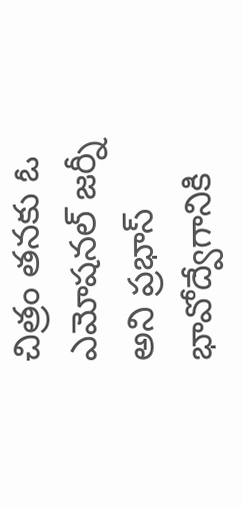చిత్రం తనకు ఓ ఎమోషనల్ జర్నీ అని ప్రభాస్ భావోద్వేగానికి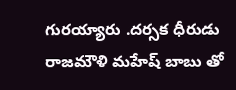గురయ్యారు .దర్సక ధీరుడు రాజమౌళి మహేష్ బాబు తో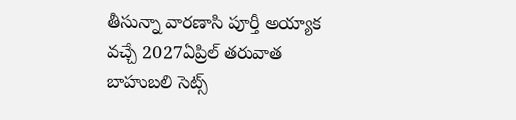తీసున్నా వారణాసి పూర్తీ అయ్యాక వచ్చే 2027ఏప్రిల్ తరువాత బాహుబలి సెట్స్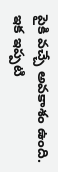పైకి వచ్చే అవకాశం ఉంది. ఇక ఇప్పటి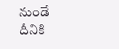నుండే దీనికి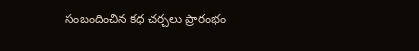సంబందించిన కధ చర్చలు ప్రారంభం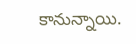కానున్నాయి.